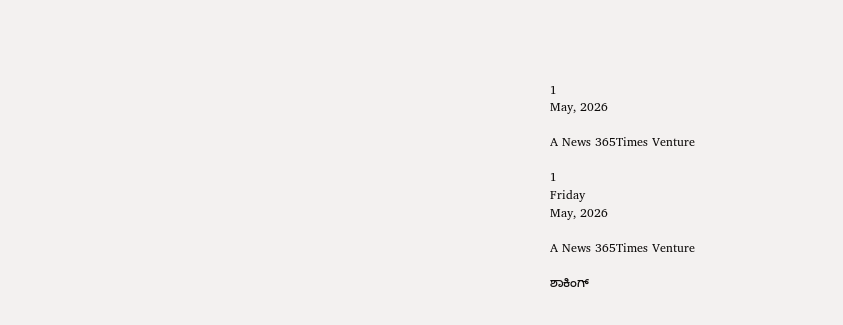1
May, 2026

A News 365Times Venture

1
Friday
May, 2026

A News 365Times Venture

ಶಾಕಿಂಗ್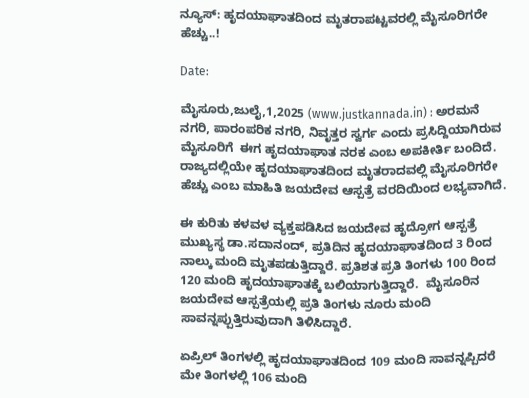ನ್ಯೂಸ್: ಹೃದಯಾಘಾತದಿಂದ ಮೃತರಾಪಟ್ಟವರಲ್ಲಿ ಮೈಸೂರಿಗರೇ ಹೆಚ್ಚು..!

Date:

ಮೈಸೂರು,ಜುಲೈ,1,2025 (www.justkannada.in) : ಅರಮನೆ ನಗರಿ, ಪಾರಂಪರಿಕ ನಗರಿ, ನಿವೃತ್ತರ ಸ್ವರ್ಗ ಎಂದು ಪ್ರಸಿದ್ದಿಯಾಗಿರುವ ಮೈಸೂರಿಗೆ  ಈಗ ಹೃದಯಾಘಾತ ನರಕ ಎಂಬ ಅಪಕೀರ್ತಿ ಬಂದಿದೆ. ರಾಜ್ಯದಲ್ಲಿಯೇ ಹೃದಯಾಘಾತದಿಂದ ಮೃತರಾದವಲ್ಲಿ ಮೈಸೂರಿಗರೇ ಹೆಚ್ಚು ಎಂಬ ಮಾಹಿತಿ ಜಯದೇವ ಆಸ್ಪತ್ರೆ ವರದಿಯಿಂದ ಲಭ್ಯವಾಗಿದೆ.

ಈ ಕುರಿತು ಕಳವಳ ವ್ಯಕ್ತಪಡಿಸಿದ ಜಯದೇವ ಹೃದ್ರೋಗ ಆಸ್ಪತ್ರೆ ಮುಖ್ಯಸ್ಥ ಡಾ.ಸದಾನಂದ್, ಪ್ರತಿ‌ದಿನ ಹೃದಯಾಘಾತದಿಂದ 3 ರಿಂದ ನಾಲ್ಕು ಮಂದಿ ಮೃತಪಡುತ್ತಿದ್ದಾರೆ. ಪ್ರತಿಶತ ಪ್ರತಿ ತಿಂಗಳು 100 ರಿಂದ 120 ಮಂದಿ ಹೃದಯಾಘಾತಕ್ಕೆ ಬಲಿಯಾಗುತ್ತಿದ್ದಾರೆ.  ಮೈಸೂರಿನ ಜಯದೇವ ಆಸ್ಪತ್ರೆಯಲ್ಲಿ ಪ್ರತಿ ತಿಂಗಳು ನೂರು ಮಂದಿ ಸಾವನ್ನಪ್ಪುತ್ತಿರುವುದಾಗಿ ತಿಳಿಸಿದ್ದಾರೆ.

ಏಪ್ರಿಲ್ ತಿಂಗಳಲ್ಲಿ ಹೃದಯಾಘಾತದಿಂದ 109 ಮಂದಿ ಸಾವನ್ನಪ್ಪಿದರೆ ಮೇ ತಿಂಗಳಲ್ಲಿ 106 ಮಂದಿ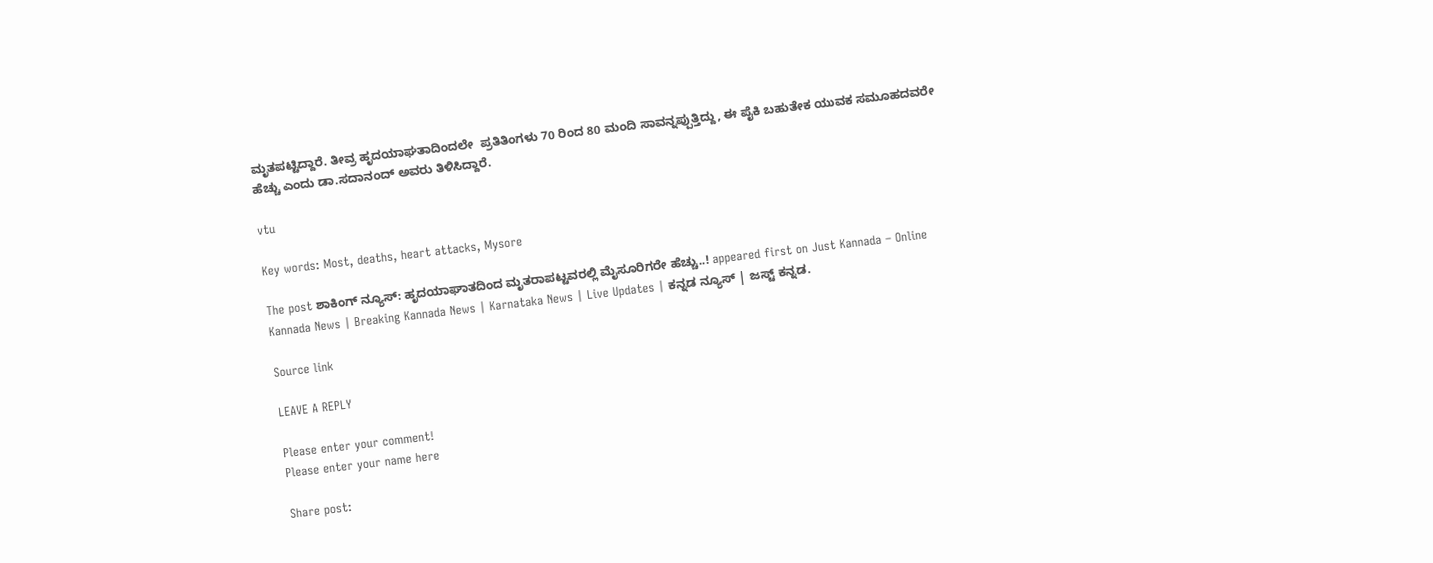ಮೃತಪಟ್ಟಿದ್ದಾರೆ. ತೀವ್ರ ಹೃದಯಾಘತಾದಿಂದಲೇ  ಪ್ರತಿತಿಂಗಳು 70 ರಿಂದ 80 ಮಂದಿ ಸಾವನ್ನಪ್ಪುತ್ತಿದ್ದು, ಈ ಪೈಕಿ ಬಹುತೇಕ ಯುವಕ ಸಮೂಹದವರೇ ಹೆಚ್ಚು ಎಂದು ಡಾ.ಸದಾನಂದ್ ಅವರು ತಿಳಿಸಿದ್ದಾರೆ.

vtu

Key words: Most, deaths, heart attacks, Mysore

The post ಶಾಕಿಂಗ್ ನ್ಯೂಸ್: ಹೃದಯಾಘಾತದಿಂದ ಮೃತರಾಪಟ್ಟವರಲ್ಲಿ ಮೈಸೂರಿಗರೇ ಹೆಚ್ಚು..! appeared first on Just Kannada – Online Kannada News | Breaking Kannada News | Karnataka News | Live Updates | ಕನ್ನಡ ನ್ಯೂಸ್ | ಜಸ್ಟ್ ಕನ್ನಡ.

Source link

LEAVE A REPLY

Please enter your comment!
Please enter your name here

Share post: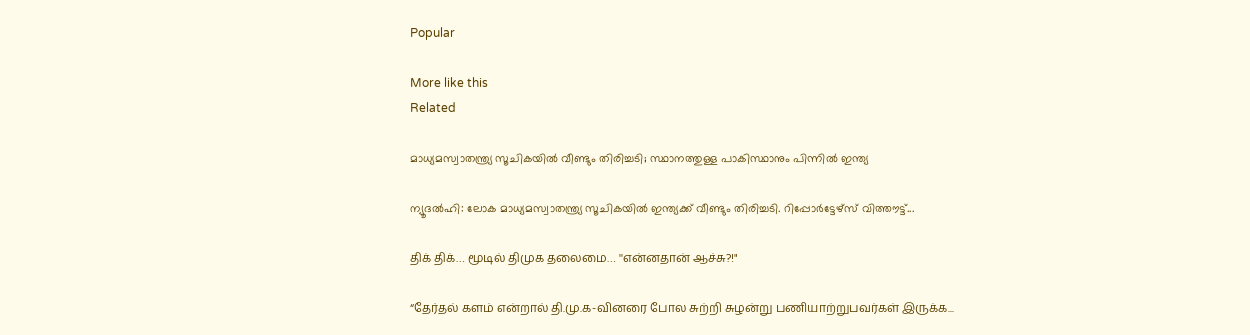Popular

More like this
Related

മാധ്യമസ്വാതന്ത്ര്യ സൂചികയില്‍ വീണ്ടും തിരിച്ചടി; സ്ഥാനത്തുള്ള പാകിസ്ഥാനും പിന്നില്‍ ഇന്ത്യ

ന്യൂദല്‍ഹി: ലോക മാധ്യമസ്വാതന്ത്ര്യ സൂചികയില്‍ ഇന്ത്യക്ക് വീണ്ടും തിരിച്ചടി. റിപ്പോര്‍ട്ടേഴ്സ് വിത്തൗട്ട്...

திக் திக்… மூடில் திமுக தலைமை… ''என்னதான் ஆச்சு?!"

“தேர்தல் களம் என்றால் தி.மு.க-வினரை போல சுற்றி சுழன்று பணியாற்றுபவர்கள் இருக்க...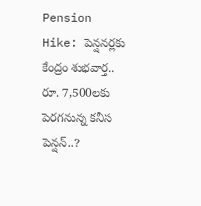Pension Hike: పెన్షనర్లకు కేంద్రం శుభవార్త.. రూ. 7,500లకు పెరగనున్న కనీస పెన్షన్..?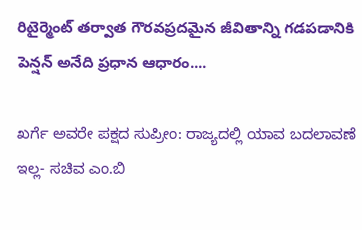రిటైర్మెంట్ తర్వాత గౌరవప్రదమైన జీవితాన్ని గడపడానికి పెన్షన్ అనేది ప్రధాన ఆధారం....

ಖರ್ಗೆ ಅವರೇ ಪಕ್ಷದ ಸುಪ್ರೀಂ: ರಾಜ್ಯದಲ್ಲಿ ಯಾವ ಬದಲಾವಣೆ ಇಲ್ಲ- ಸಚಿವ ಎಂ.ಬಿ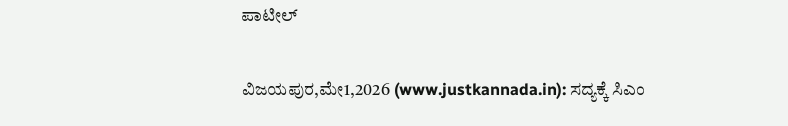ಪಾಟೀಲ್

ವಿಜಯಪುರ,ಮೇ1,2026 (www.justkannada.in): ಸದ್ಯಕ್ಕೆ ಸಿಎಂ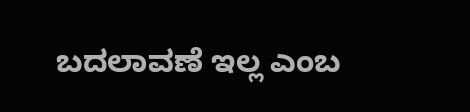ಬದಲಾವಣೆ ಇಲ್ಲ ಎಂಬ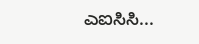ಎಐಸಿಸಿ...